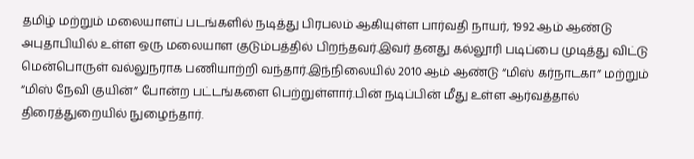தமிழ் மற்றும் மலையாளப் படங்களில் நடித்து பிரபலம் ஆகியுள்ள பார்வதி நாயர், 1992 ஆம் ஆண்டு அபுதாபியில் உள்ள ஒரு மலையாள குடும்பத்தில் பிறந்தவர்.இவர் தனது கல்லூரி படிப்பை முடித்து விட்டு மென்பொருள் வல்லுநராக பணியாற்றி வந்தார்.இந்நிலையில் 2010 ஆம் ஆண்டு “மிஸ் கர்நாடகா” மற்றும் “மிஸ் நேவி குயின்” போன்ற பட்டங்களை பெற்றுள்ளார்.பின் நடிப்பின் மீது உள்ள ஆர்வத்தால் திரைத்துறையில் நுழைந்தார்.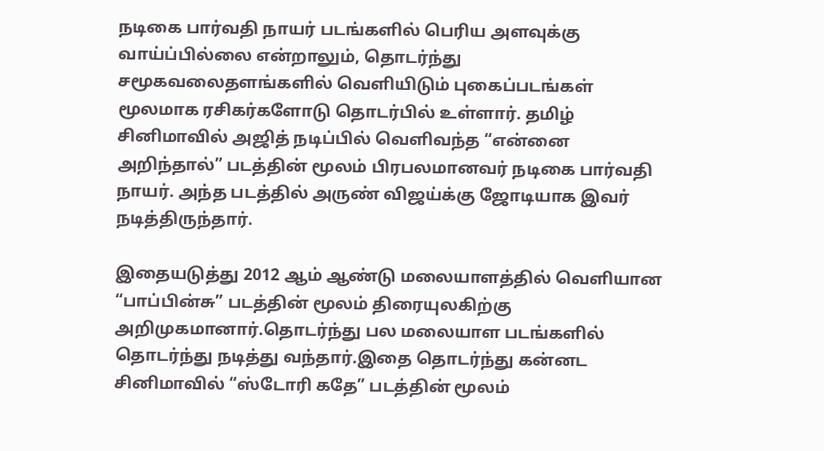நடிகை பார்வதி நாயர் படங்களில் பெரிய அளவுக்கு வாய்ப்பில்லை என்றாலும், தொடர்ந்து சமூகவலைதளங்களில் வெளியிடும் புகைப்படங்கள் மூலமாக ரசிகர்களோடு தொடர்பில் உள்ளார். தமிழ் சினிமாவில் அஜித் நடிப்பில் வெளிவந்த “என்னை அறிந்தால்” படத்தின் மூலம் பிரபலமானவர் நடிகை பார்வதி நாயர். அந்த படத்தில் அருண் விஜய்க்கு ஜோடியாக இவர் நடித்திருந்தார்.

இதையடுத்து 2012 ஆம் ஆண்டு மலையாளத்தில் வெளியான “பாப்பின்சு” படத்தின் மூலம் திரையுலகிற்கு அறிமுகமானார்.தொடர்ந்து பல மலையாள படங்களில் தொடர்ந்து நடித்து வந்தார்.இதை தொடர்ந்து கன்னட சினிமாவில் “ஸ்டோரி கதே” படத்தின் மூலம்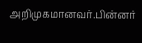அறிமுகமானவர்.பின்னர்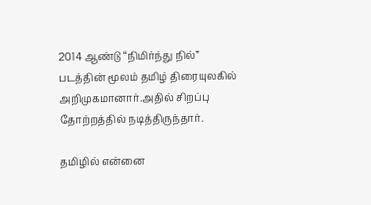2014 ஆண்டு “நிமிர்ந்து நில்” படத்தின் மூலம் தமிழ் திரையுலகில் அறிமுகமானார்.அதில் சிறப்பு தோற்றத்தில் நடித்திருந்தார்.

தமிழில் என்னை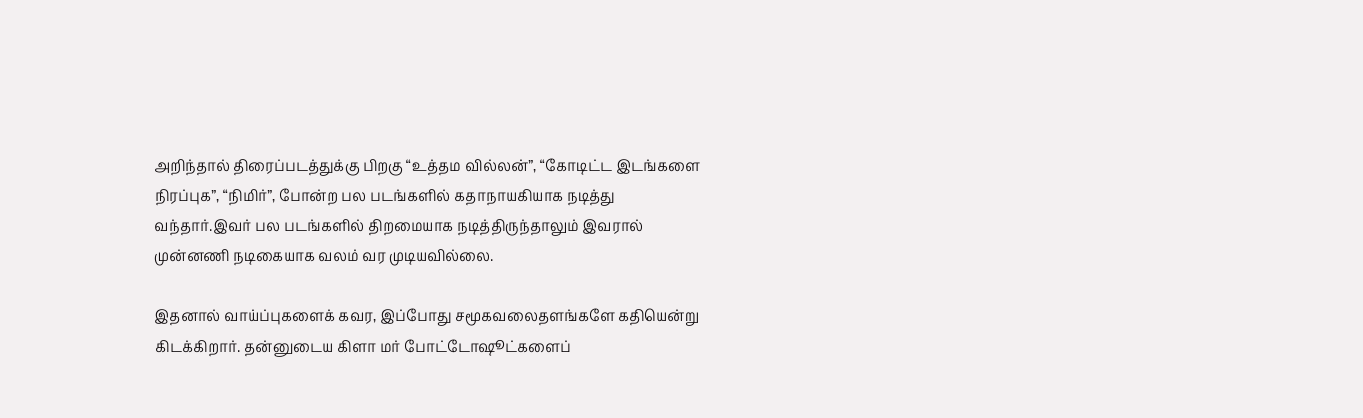அறிந்தால் திரைப்படத்துக்கு பிறகு “உத்தம வில்லன்”, “கோடிட்ட இடங்களை நிரப்புக”, “நிமிர்”, போன்ற பல படங்களில் கதாநாயகியாக நடித்து வந்தார்.இவர் பல படங்களில் திறமையாக நடித்திருந்தாலும் இவரால் முன்னணி நடிகையாக வலம் வர முடியவில்லை.

இதனால் வாய்ப்புகளைக் கவர, இப்போது சமூகவலைதளங்களே கதியென்று கிடக்கிறார். தன்னுடைய கிளா மர் போட்டோஷூட்களைப்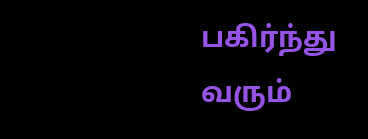பகிர்ந்து வரும்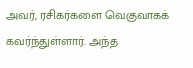அவர், ரசிகர்களை வெகுவாகக் கவர்ந்துள்ளார். அந்த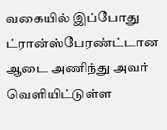வகையில் இப்போது ட்ரான்ஸ்பேரண்ட்டான ஆடை அணிந்து அவர் வெளியிட்டுள்ள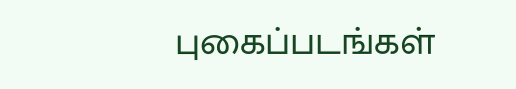புகைப்படங்கள்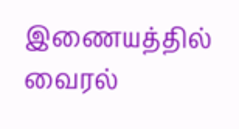இணையத்தில் வைரல்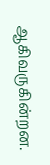ஆகிவருகின்றன.